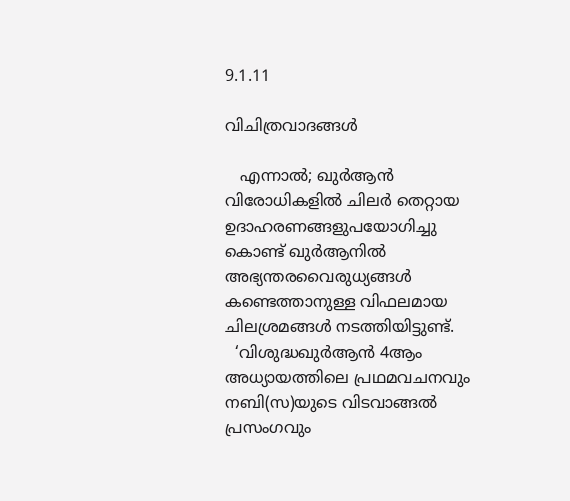9.1.11

വിചിത്രവാദങ്ങള്‍

   എന്നാല്‍; ഖുര്‍ആന്‍ വിരോധികളില്‍ ചിലര്‍ തെറ്റായ ഉദാഹരണങ്ങളുപയോഗിച്ചു കൊണ്ട് ഖുര്‍ആനില്‍ അഭ്യന്തരവൈരുധ്യങ്ങള്‍ കണ്ടെത്താനുള്ള വിഫലമായ ചിലശ്രമങ്ങള്‍ നടത്തിയിട്ടുണ്ട്.
  ‘വിശുദ്ധഖുര്‍ആന്‍ 4ആം അധ്യായത്തിലെ പ്രഥമവചനവും നബി(സ)യുടെ വിടവാങ്ങല്‍ പ്രസംഗവും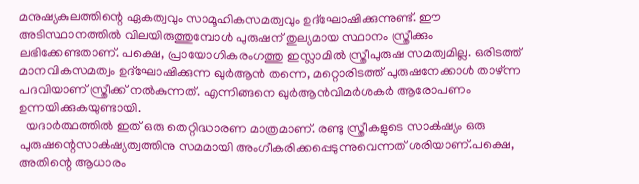മനുഷ്യകുലത്തിന്റെ ഏകത്വവും സാമൂഹികസമത്വവും ഉദ്ഘോഷിക്കുന്നുണ്ട്. ഈ അടിസ്ഥാനത്തില്‍ വിലയിരുത്തുമ്പോള്‍ പുരുഷന് തുല്യമായ സ്ഥാനം സ്ത്രീക്കും ലഭിക്കേണ്ടതാണ്. പക്ഷെ, പ്രായോഗികരംഗത്തു ഇസ്ലാമില്‍ സ്ത്രീപുരുഷ സമത്വമില്ല. ഒരിടത്ത്‌ മാനവികസമത്വം ഉദ്ഘോഷിക്കുന്ന ഖുര്‍ആന്‍ തന്നെ, മറ്റൊരിടത്ത് പുരുഷനേക്കാള്‍ താഴ്ന്ന പദവിയാണ് സ്ത്രീക്ക് നല്‍കുന്നത്. എന്നിങ്ങനെ ഖുര്‍ആന്‍വിമര്‍ശകര്‍ ആരോപണം ഉന്നയിക്കുകയുണ്ടായി.
  യദാര്‍ത്ഥത്തില്‍ ഇത് ഒരു തെറ്റിദ്ധാരണ മാത്രമാണ്. രണ്ടു സ്ത്രീകളുടെ സാക്‍ഷ്യം ഒരു പുരുഷന്റെസാക്‍ഷ്യത്വത്തിനു സമമായി അംഗീകരിക്കപ്പെടുന്നുവെന്നത് ശരിയാണ്.പക്ഷെ, അതിന്റെ ആധാരം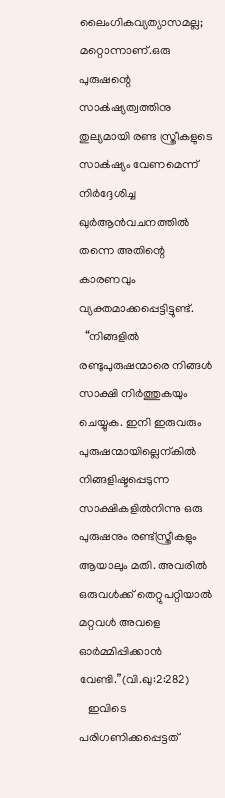ലൈംഗികവ്യത്യാസമല്ല; മറ്റൊന്നാണ്.ഒരു പുരുഷന്റെ സാക്‍ഷ്യത്വത്തിനു തുല്യമായി രണ്ട സ്ത്രീകളുടെ സാക്‍ഷ്യം വേണമെന്ന് നിര്‍ദ്ദേശിച്ച ഖുര്‍ആന്‍വചനത്തില്‍ തന്നെ അതിന്റെ കാരണവും വ്യക്തമാക്കപ്പെട്ടിട്ടുണ്ട്.
  “നിങ്ങളില്‍ രണ്ടുപുരുഷന്മാരെ നിങ്ങള്‍ സാക്ഷി നിര്‍ത്തുകയും ചെയ്യുക. ഇനി ഇരുവരും പുരുഷന്മായില്ലെന്കില്‍ നിങ്ങളിഷ്ടപ്പെടുന്ന സാക്ഷികളില്‍നിന്നു ഒരു പുരുഷനും രണ്ട്സ്ത്രീകളും ആയാലും മതി. അവരില്‍ ഒരുവള്‍ക്ക് തെറ്റുപറ്റിയാല്‍ മറ്റവള്‍ അവളെ ഓര്‍മ്മിപ്പിക്കാന്‍ വേണ്ടി.”(വി.ഖു:2:282)
   ഇവിടെ പരിഗണിക്കപ്പെട്ടത്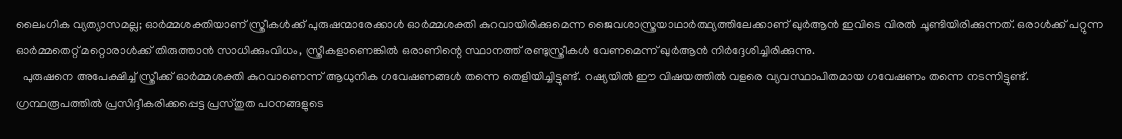ലൈംഗിക വ്യത്യാസമല്ല; ഓര്‍മ്മശക്തിയാണ് സ്ത്രീകള്‍ക്ക് പുരുഷന്മാരേക്കാള്‍ ഓര്‍മ്മശക്തി കുറവായിരിക്കുമെന്ന ജൈവശാസ്ത്രയാഥാര്‍ത്ഥ്യത്തിലേക്കാണ് ഖുര്‍ആന്‍ ഇവിടെ വിരല്‍ ചൂണ്ടിയിരിക്കുന്നത്. ഒരാള്‍ക്ക്‌ പറ്റുന്ന ഓര്‍മ്മതെറ്റ്‌ മറ്റൊരാള്‍ക്ക് തിരുത്താന്‍ സാധിക്കുംവിധം, സ്ത്രീകളാണെങ്കില്‍ ഒരാണിന്റെ സ്ഥാനത്ത്‌ രണ്ടുസ്ത്രീകള്‍ വേണമെന്ന് ഖുര്‍ആന്‍ നിര്‍ദ്ദേശിച്ചിരിക്കുന്നു.
  പുരുഷനെ അപേക്ഷിച്ച് സ്ത്രീക്ക് ഓര്‍മ്മശക്തി കുറവാണെന്ന് ആധുനിക ഗവേഷണങ്ങള്‍ തന്നെ തെളിയിച്ചിട്ടുണ്ട്. റഷ്യയില്‍ ഈ വിഷയത്തില്‍ വളരെ വ്യവസ്ഥാപിതമായ ഗവേഷണം തന്നെ നടന്നിട്ടുണ്ട്. ഗ്രന്ഥരൂപത്തില്‍ പ്രസിദ്ദീകരിക്കപ്പെട്ട പ്രസ്തുത പഠനങ്ങളുടെ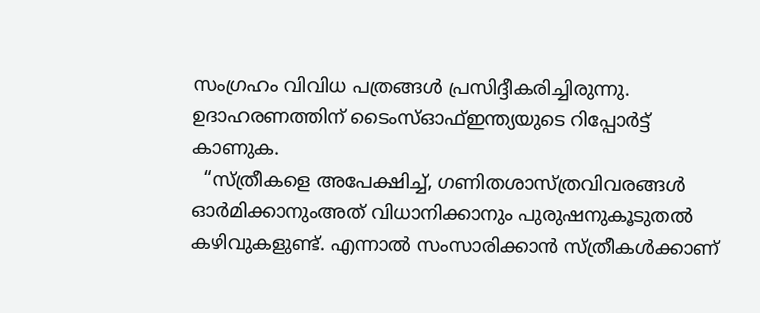സംഗ്രഹം വിവിധ പത്രങ്ങള്‍ പ്രസിദ്ദീകരിച്ചിരുന്നു. ഉദാഹരണത്തിന് ടൈംസ്ഓഫ്ഇന്ത്യയുടെ റിപ്പോര്‍ട്ട് കാണുക.
  “സ്ത്രീകളെ അപേക്ഷിച്ച്, ഗണിതശാസ്ത്രവിവരങ്ങള്‍ ഓര്‍മിക്കാനുംഅത് വിധാനിക്കാനും പുരുഷനുകൂടുതല്‍ കഴിവുകളുണ്ട്. എന്നാല്‍ സംസാരിക്കാന്‍ സ്ത്രീകള്‍ക്കാണ്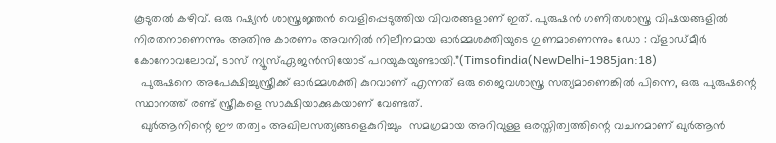കൂടുതല്‍ കഴിവ്. ഒരു റഷ്യന്‍ ശാസ്ത്രജ്ഞന്‍ വെളിപ്പെടുത്തിയ വിവരങ്ങളാണ് ഇത്. പുരുഷന്‍ ഗണിതശാസ്ത്ര വിഷയങ്ങളില്‍ നിരതനാണെന്നും അതിനു കാരണം അവനില്‍ നിലീനമായ ഓര്‍മ്മശക്തിയുടെ ഗുണമാണെന്നും ഡോ : വ്ളാഡ്മീര്‍ കോനോവലോവ്, ടാസ് ന്യൂസ്ഏജന്‍സിയോട്‌ പറയുകയുണ്ടായി.”(Timsofindia(NewDelhi-1985jan:18)
  പുരുഷനെ അപേക്ഷിച്ചുസ്ത്രീക്ക് ഓര്‍മ്മശക്തി കുറവാണ് എന്നത് ഒരു ജൈവശാസ്ത്ര സത്യമാണെങ്കില്‍ പിന്നെ, ഒരു പുരുഷന്റെ സ്ഥാനത്ത്‌ രണ്ട് സ്ത്രീകളെ സാക്ഷിയാക്കുകയാണ് വേണ്ടത്‌.
  ഖുര്‍ആനിന്റെ ഈ തത്വം അഖിലസത്യങ്ങളെകുറിച്ചും  സമഗ്രമായ അറിവുള്ള ഒരസ്തിത്വത്തിന്റെ വചനമാണ് ഖുര്‍ആന്‍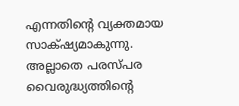എന്നതിന്റെ വ്യക്തമായ സാക്‍ഷ്യമാകുന്നു. അല്ലാതെ പരസ്പര വൈരുദ്ധ്യത്തിന്റെ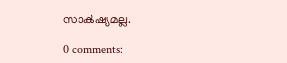സാക്‍ഷ്യമല്ല.

0 comments: